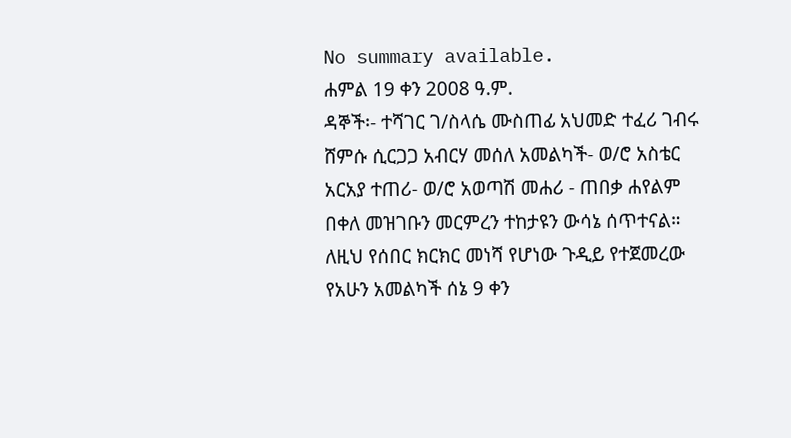No summary available.
ሐምል 19 ቀን 2008 ዓ.ም.
ዳኞች፡- ተሻገር ገ/ስላሴ ሙስጠፊ አህመድ ተፈሪ ገብሩ ሸምሱ ሲርጋጋ አብርሃ መሰለ አመልካች- ወ/ሮ አስቴር አርአያ ተጠሪ- ወ/ሮ አወጣሽ መሐሪ - ጠበቃ ሐየልም በቀለ መዝገቡን መርምረን ተከታዩን ውሳኔ ሰጥተናል።
ለዚህ የሰበር ክርክር መነሻ የሆነው ጉዲይ የተጀመረው የአሁን አመልካች ሰኔ 9 ቀን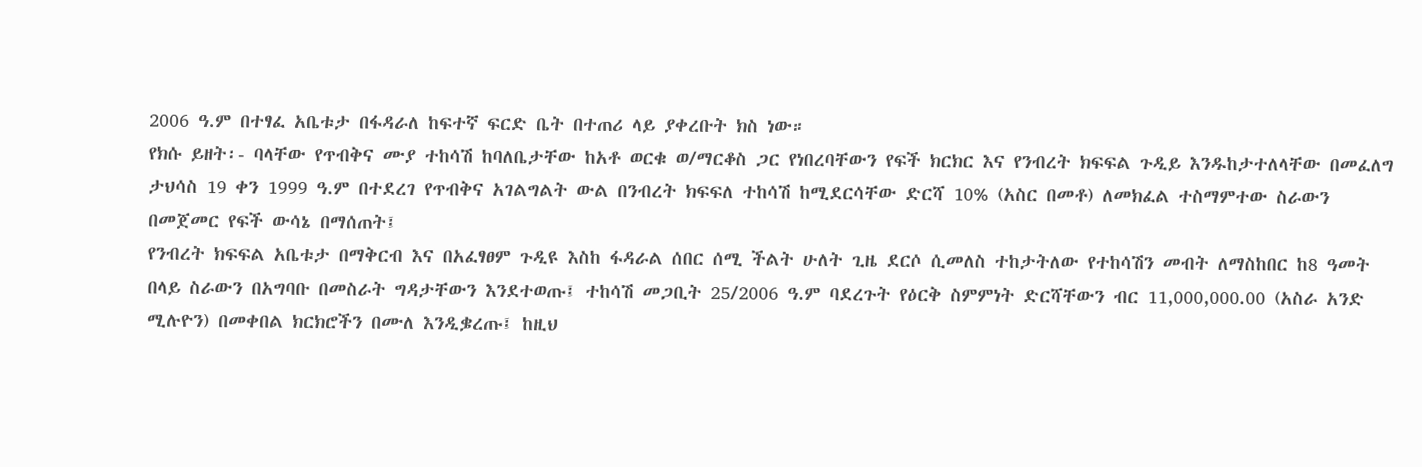2006 ዓ.ም በተፃፈ አቤቱታ በፋዳራለ ከፍተኛ ፍርድ ቤት በተጠሪ ላይ ያቀረቡት ክስ ነው።
የክሱ ይዘት፡- ባላቸው የጥብቅና ሙያ ተከሳሽ ከባለቤታቸው ከአቶ ወርቁ ወ/ማርቆስ ጋር የነበረባቸውን የፍች ክርክር እና የንብረት ክፍፍል ጉዲይ እንዱከታተለላቸው በመፈለግ ታህሳስ 19 ቀን 1999 ዓ.ም በተደረገ የጥብቅና አገልግልት ውል በንብረት ክፍፍለ ተከሳሽ ከሚደርሳቸው ድርሻ 10% (አስር በመቶ) ለመክፈል ተስማምተው ስራውን በመጀመር የፍች ውሳኔ በማሰጠት፤
የንብረት ክፍፍል አቤቱታ በማቅርብ እና በአፈፃፀም ጉዲዩ እስከ ፋዳራል ሰበር ሰሚ ችልት ሁለት ጊዜ ደርሶ ሲመለስ ተከታትለው የተከሳሽን መብት ለማስከበር ከ8 ዓመት በላይ ስራውን በአግባቡ በመስራት ግዳታቸውን እንደተወጡ፤ ተከሳሽ መጋቢት 25/2006 ዓ.ም ባደረጉት የዕርቅ ስምምነት ድርሻቸውን ብር 11,000,000.00 (አስራ አንድ ሚሉዮን) በመቀበል ክርክሮችን በሙለ እንዲቌረጡ፤ ከዚህ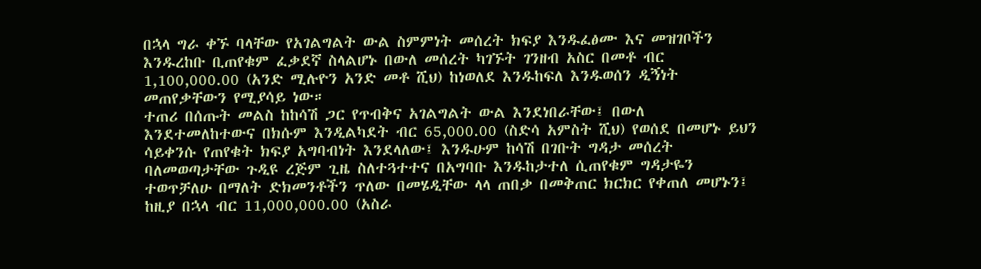በኋላ ግራ ቀኙ ባላቸው የአገልግልት ውል ስምምነት መሰረት ክፍያ እንዱፈፅሙ እና መዝገቦችን እንዱረከቡ ቢጠየቁም ፈቃደኛ ስላልሆኑ በውለ መሰረት ካገኙት ገንዘብ አስር በመቶ ብር 1,100,000.00 (አንድ ሚሉዮን አንድ መቶ ሺህ) ከነወለደ እንዱከፍለ እንዱወሰን ዲኝነት መጠየቃቸውን የሚያሳይ ነው።
ተጠሪ በሰጡት መልስ ከከሳሽ ጋር የጥብቅና አገልግልት ውል እንደነበራቸው፤ በውለ እንደተመለከተውና በክሱም እንዲልካደት ብር 65,000.00 (ስድሳ አምስት ሺህ) የወሰደ በመሆኑ ይህን ሳይቀንሱ የጠየቁት ክፍያ አግባብነት እንደላለው፤ እንዱሁም ከሳሽ በገቡት ግዳታ መሰረት ባለመወጣታቸው ጉዲዩ ረጅም ጊዜ ስለተጓተተና በአግባቡ እንዱከታተለ ሲጠየቁም ግዳታዬን ተወጥቻለሁ በማለት ድክመንቶችን ጥለው በመሄዲቸው ላላ ጠበቃ በመቅጠር ክርክር የቀጠለ መሆኑን፤ ከዚያ በኋላ ብር 11,000,000.00 (አስራ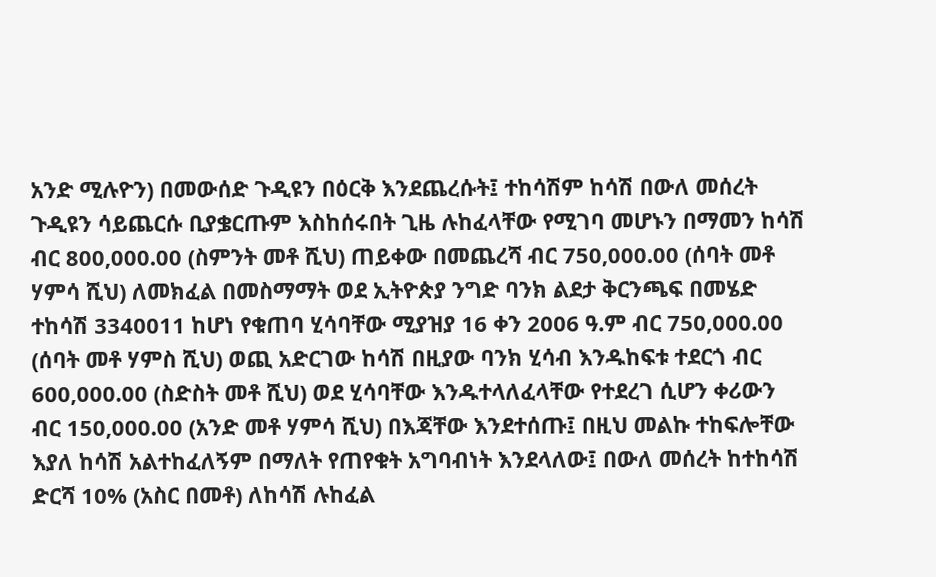አንድ ሚሉዮን) በመውሰድ ጉዲዩን በዕርቅ እንደጨረሱት፤ ተከሳሽም ከሳሽ በውለ መሰረት ጉዲዩን ሳይጨርሱ ቢያቌርጡም እስከሰሩበት ጊዜ ሉከፈላቸው የሚገባ መሆኑን በማመን ከሳሽ ብር 800,000.00 (ስምንት መቶ ሺህ) ጠይቀው በመጨረሻ ብር 750,000.00 (ሰባት መቶ ሃምሳ ሺህ) ለመክፈል በመስማማት ወደ ኢትዮጵያ ንግድ ባንክ ልደታ ቅርንጫፍ በመሄድ ተከሳሽ 3340011 ከሆነ የቁጠባ ሂሳባቸው ሚያዝያ 16 ቀን 2006 ዓ.ም ብር 750,000.00 (ሰባት መቶ ሃምስ ሺህ) ወጪ አድርገው ከሳሽ በዚያው ባንክ ሂሳብ እንዱከፍቱ ተደርጎ ብር 600,000.00 (ስድስት መቶ ሺህ) ወደ ሂሳባቸው እንዱተላለፈላቸው የተደረገ ሲሆን ቀሪውን ብር 150,000.00 (አንድ መቶ ሃምሳ ሺህ) በእጃቸው እንደተሰጡ፤ በዚህ መልኩ ተከፍሎቸው እያለ ከሳሽ አልተከፈለኝም በማለት የጠየቁት አግባብነት እንደላለው፤ በውለ መሰረት ከተከሳሽ ድርሻ 10% (አስር በመቶ) ለከሳሽ ሉከፈል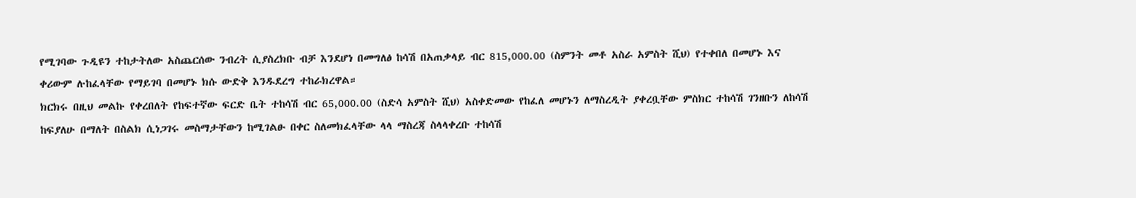የሚገባው ጉዲዩን ተከታትለው አስጨርሰው ንብረት ሲያስረክቡ ብቻ እንደሆነ በመግለፅ ከሳሽ በአጠቃላይ ብር 815,000.00 (ስምንት መቶ አስራ አምስት ሺህ) የተቀበለ በመሆኑ እና ቀሪውም ሉከፈላቸው የማይገባ በመሆኑ ክሱ ውድቅ እንዱደረግ ተከራክረዋል።
ክርክሩ በዚህ መልኩ የቀረበለት የከፍተኛው ፍርድ ቤት ተከሳሽ ብር 65,000.00 (ስድሳ አምስት ሺህ) አስቀድመው የከፈለ መሆኑን ለማስረዲት ያቀረቧቸው ምስክር ተከሳሽ ገንዘቡን ለከሳሽ ከፍያለሁ በማለት በስልክ ሲነጋገሩ መስማታቸውን ከሚገልፁ በቀር ስለመክፈላቸው ላላ ማስረጃ ስላላቀረቡ ተከሳሽ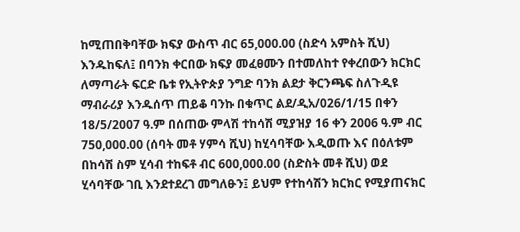ከሚጠበቅባቸው ክፍያ ውስጥ ብር 65,000.00 (ስድሳ አምስት ሺህ) እንዱከፍለ፤ በባንክ ቀርበው ክፍያ መፈፀሙን በተመለከተ የቀረበውን ክርክር ለማጣራት ፍርድ ቤቱ የኢትዮጵያ ንግድ ባንክ ልደታ ቅርንጫፍ ስለጉዲዩ ማብራሪያ እንዱሰጥ ጠይቆ ባንኩ በቁጥር ልደ/ዲአ/026/1/15 በቀን 18/5/2007 ዓ.ም በሰጠው ምላሽ ተከሳሽ ሚያዝያ 16 ቀን 2006 ዓ.ም ብር 750,000.00 (ሰባት መቶ ሃምሳ ሺህ) ከሂሳባቸው እዲወጡ እና በዕለቱም በከሳሽ ስም ሂሳብ ተከፍቶ ብር 600,000.00 (ስድስት መቶ ሺህ) ወደ ሂሳባቸው ገቢ እንደተደረገ መግለፁን፤ ይህም የተከሳሽን ክርክር የሚያጠናክር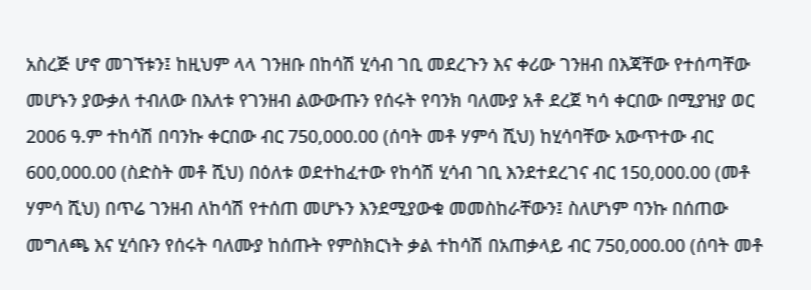አስረጅ ሆኖ መገኘቱን፤ ከዚህም ላላ ገንዘቡ በከሳሽ ሂሳብ ገቢ መደረጉን እና ቀሪው ገንዘብ በእጃቸው የተሰጣቸው መሆኑን ያውቃለ ተብለው በእለቱ የገንዘብ ልውውጡን የሰሩት የባንክ ባለሙያ አቶ ደረጀ ካሳ ቀርበው በሚያዝያ ወር 2006 ዓ.ም ተከሳሽ በባንኩ ቀርበው ብር 750,000.00 (ሰባት መቶ ሃምሳ ሺህ) ከሂሳባቸው አውጥተው ብር 600,000.00 (ስድስት መቶ ሺህ) በዕለቱ ወደተከፈተው የከሳሽ ሂሳብ ገቢ እንደተደረገና ብር 150,000.00 (መቶ ሃምሳ ሺህ) በጥሬ ገንዘብ ለከሳሽ የተሰጠ መሆኑን እንደሚያውቁ መመስከራቸውን፤ ስለሆነም ባንኩ በሰጠው መግለጫ እና ሂሳቡን የሰሩት ባለሙያ ከሰጡት የምስክርነት ቃል ተከሳሽ በአጠቃላይ ብር 750,000.00 (ሰባት መቶ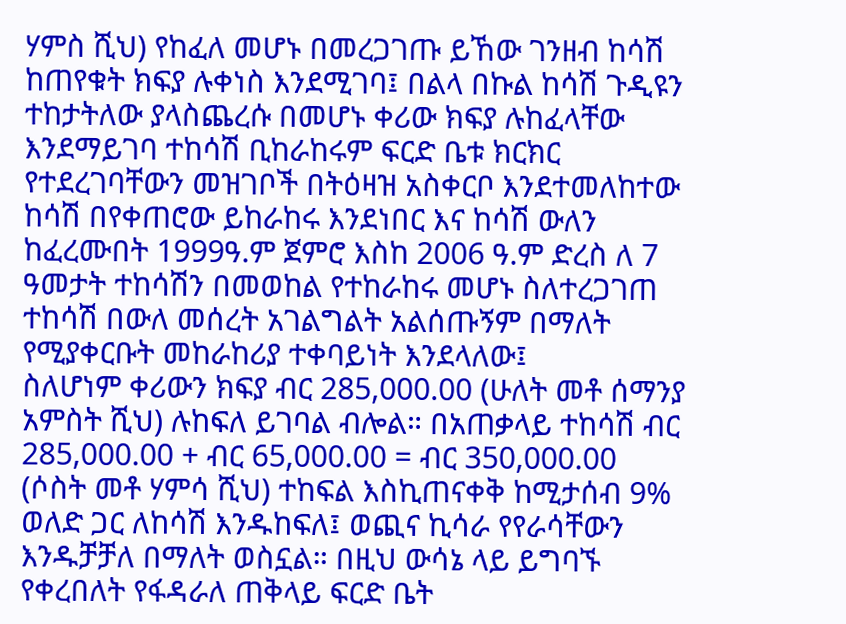ሃምስ ሺህ) የከፈለ መሆኑ በመረጋገጡ ይኸው ገንዘብ ከሳሽ ከጠየቁት ክፍያ ሉቀነስ እንደሚገባ፤ በልላ በኩል ከሳሽ ጉዲዩን ተከታትለው ያላስጨረሱ በመሆኑ ቀሪው ክፍያ ሉከፈላቸው እንደማይገባ ተከሳሽ ቢከራከሩም ፍርድ ቤቱ ክርክር የተደረገባቸውን መዝገቦች በትዕዛዝ አስቀርቦ እንደተመለከተው ከሳሽ በየቀጠሮው ይከራከሩ እንደነበር እና ከሳሽ ውለን ከፈረሙበት 1999ዓ.ም ጀምሮ እስከ 2006 ዓ.ም ድረስ ለ 7 ዓመታት ተከሳሽን በመወከል የተከራከሩ መሆኑ ስለተረጋገጠ ተከሳሽ በውለ መሰረት አገልግልት አልሰጡኝም በማለት የሚያቀርቡት መከራከሪያ ተቀባይነት እንደላለው፤
ስለሆነም ቀሪውን ክፍያ ብር 285,000.00 (ሁለት መቶ ሰማንያ አምስት ሺህ) ሉከፍለ ይገባል ብሎል። በአጠቃላይ ተከሳሽ ብር 285,000.00 + ብር 65,000.00 = ብር 350,000.00 (ሶስት መቶ ሃምሳ ሺህ) ተከፍል እስኪጠናቀቅ ከሚታሰብ 9% ወለድ ጋር ለከሳሽ እንዱከፍለ፤ ወጪና ኪሳራ የየራሳቸውን እንዱቻቻለ በማለት ወስኗል። በዚህ ውሳኔ ላይ ይግባኙ የቀረበለት የፋዳራለ ጠቅላይ ፍርድ ቤት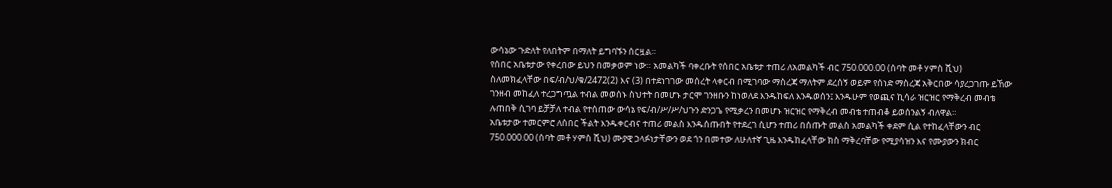ውሳኔው ጉድለት የለበትም በማለት ይግባኙን ሰርዟል።
የሰበር አቤቱታው የቀረበው ይህን በመቃወም ነው። አመልካች ባቀረቡት የሰበር አቤቱታ ተጠሪ ለአመልካች ብር 750.000.00 (ሰባት መቶ ሃምስ ሺህ) ስለመክፈላቸው በፍ/ብ/ህ/ቁ/2472(2) እና (3) በተደነገገው መሰረት ላቀርብ በሚገባው ማስረጃ ማለትም ደረሰኝ ወይም የሰነድ ማስረጃ አቅርበው ሳያረጋገጡ ይኸው ገንዘብ መከፈለ ተረጋግጧል ተብል መወሰኑ ስህተት በመሆኑ ታርሞ ገንዘቡን ከነወለደ እንዱከፍለ እንዱወሰን፤ እንዱሁም የወጪና ኪሳራ ዝርዝር የማቅረብ መብቴ ሉጠበቅ ሲገባ ይቻቻለ ተብል የተሰጠው ውሳኔ የፍ/ብ/ሥ/ሥ/ህጉን ድንጋጌ የሚቃረን በመሆኑ ዝርዝር የማቅረብ መብቴ ተጠብቆ ይወሰንልኝ ብለዋል።
አቤቱታው ተመርምሮ ለሰበር ችልት እንዱቀርብና ተጠሪ መልስ እንዱሰጡበት የተደረገ ሲሆን ተጠሪ በሰጡት መልስ አመልካች ቀደም ሲል የተከፈላቸውን ብር 750.000.00 (ሰባት መቶ ሃምስ ሺህ) ሙያዊ ኃላፉነታቸውን ወደ ጎን በመተው ለሁለተኛ ጊዜ እንዱከፈላቸው ክስ ማቅረባቸው የሚያሳዝን እና የሙያውን ክብር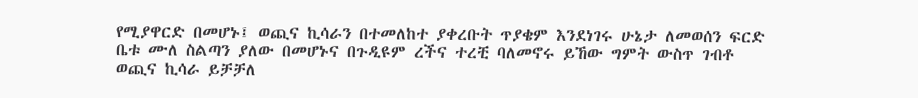የሚያዋርድ በመሆኑ፤ ወጪና ኪሳራን በተመለከተ ያቀረቡት ጥያቄም እንደነገሩ ሁኔታ ለመወሰን ፍርድ ቤቱ ሙለ ስልጣን ያለው በመሆኑና በጉዲዩም ረችና ተረቺ ባለመኖሩ ይኸው ግምት ውስጥ ገብቶ ወጪና ኪሳራ ይቻቻለ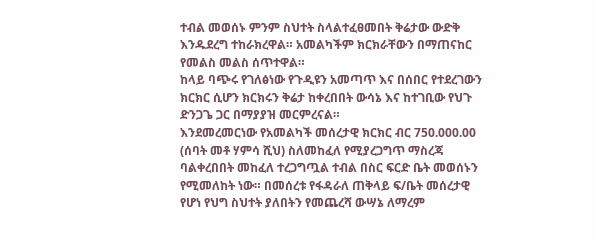ተብል መወሰኑ ምንም ስህተት ስላልተፈፀመበት ቅሬታው ውድቅ እንዱደረግ ተከራክረዋል። አመልካችም ክርክራቸውን በማጠናከር የመልስ መልስ ሰጥተዋል።
ከላይ ባጭሩ የገለፅነው የጉዲዩን አመጣጥ እና በሰበር የተደረገውን ክርክር ሲሆን ክርክሩን ቅሬታ ከቀረበበት ውሳኔ እና ከተገቢው የህጉ ድንጋጌ ጋር በማያያዝ መርምረናል።
እንደመረመርነው የአመልካች መሰረታዊ ክርክር ብር 750.000.00 (ሰባት መቶ ሃምሳ ሺህ) ስለመከፈለ የሚያረጋግጥ ማስረጃ ባልቀረበበት መከፈለ ተረጋግጧል ተብል በስር ፍርድ ቤት መወሰኑን የሚመለከት ነው። በመሰረቱ የፋዳራለ ጠቅላይ ፍ/ቤት መሰረታዊ የሆነ የህግ ስህተት ያለበትን የመጨረሻ ውሣኔ ለማረም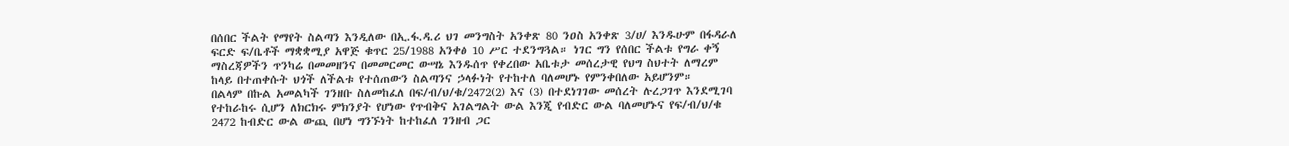በሰበር ችልት የማየት ስልጣን እንዲለው በኢ.ፋ.ዳ.ሪ ህገ መንግስት አንቀጽ 80 ንዐስ አንቀጽ 3/ሀ/ እንዱሁም በፋዳራለ ፍርድ ፍ/ቤቶች ማቋቋሚያ አዋጅ ቁጥር 25/1988 አንቀፅ 10 ሥር ተደንግጓል። ነገር ግን የሰበር ችልቱ የግራ ቀኝ ማስረጃዎችን ጥንካሬ በመመዘንና በመመርመር ውሣኔ እንዱሰጥ የቀረበው አቤቱታ መሰረታዊ የህግ ስህተት ለማረም ከላይ በተጠቀሱት ህጎች ለችልቱ የተሰጠውን ስልጣንና ኃላፉነት የተከተለ ባለመሆኑ የምንቀበለው አይሆንም።
በልላም በኩል አመልካች ገንዘቡ ስለመከፈለ በፍ/ብ/ህ/ቁ/2472(2) እና (3) በተደነገገው መሰረት ሉረጋገጥ እንደሚገባ የተከራከሩ ሲሆን ለክርክሩ ምክንያት የሆነው የጥብቅና አገልግልት ውል እንጂ የብድር ውል ባለመሆኑና የፍ/ብ/ህ/ቁ 2472 ከብድር ውል ውጪ በሆነ ግንኙነት ከተከፈለ ገንዘብ ጋር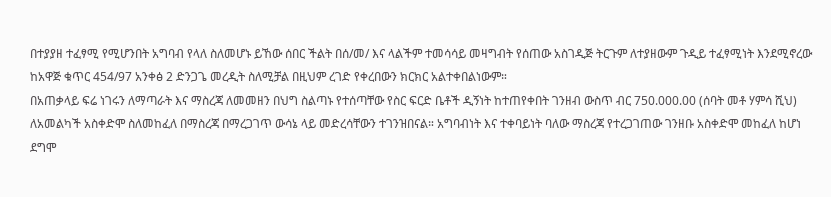በተያያዘ ተፈፃሚ የሚሆንበት አግባብ የላለ ስለመሆኑ ይኸው ሰበር ችልት በሰ/መ/ እና ላልችም ተመሳሳይ መዛግብት የሰጠው አስገዲጅ ትርጉም ለተያዘውም ጉዲይ ተፈፃሚነት እንደሚኖረው ከአዋጅ ቁጥር 454/97 አንቀፅ 2 ድንጋጌ መረዲት ስለሚቻል በዚህም ረገድ የቀረበውን ክርክር አልተቀበልነውም።
በአጠቃላይ ፍሬ ነገሩን ለማጣራት እና ማስረጃ ለመመዘን በህግ ስልጣኑ የተሰጣቸው የስር ፍርድ ቤቶች ዲኝነት ከተጠየቀበት ገንዘብ ውስጥ ብር 750.000.00 (ሰባት መቶ ሃምሳ ሺህ) ለአመልካች አስቀድሞ ስለመከፈለ በማስረጃ በማረጋገጥ ውሳኔ ላይ መድረሳቸውን ተገንዝበናል። አግባብነት እና ተቀባይነት ባለው ማስረጃ የተረጋገጠው ገንዘቡ አስቀድሞ መከፈለ ከሆነ ደግሞ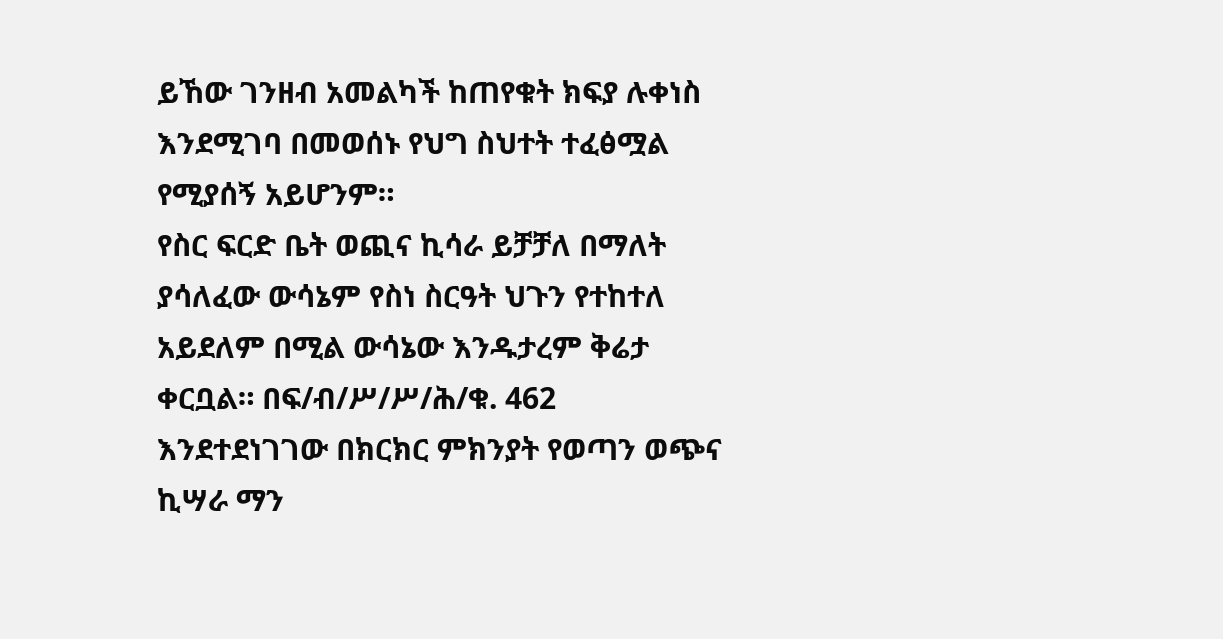ይኸው ገንዘብ አመልካች ከጠየቁት ክፍያ ሉቀነስ እንደሚገባ በመወሰኑ የህግ ስህተት ተፈፅሟል የሚያሰኝ አይሆንም።
የስር ፍርድ ቤት ወጪና ኪሳራ ይቻቻለ በማለት ያሳለፈው ውሳኔም የስነ ስርዓት ህጉን የተከተለ አይደለም በሚል ውሳኔው እንዱታረም ቅሬታ ቀርቧል። በፍ/ብ/ሥ/ሥ/ሕ/ቁ. 462 እንደተደነገገው በክርክር ምክንያት የወጣን ወጭና ኪሣራ ማን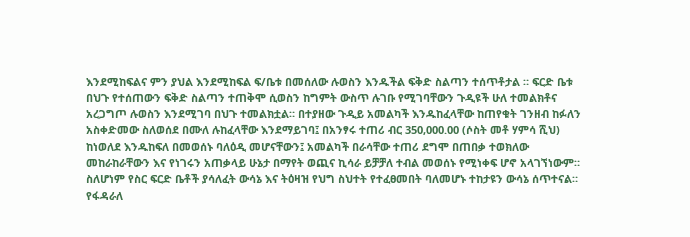እንደሚከፍልና ምን ያህል እንደሚከፍል ፍ/ቤቱ በመሰለው ሉወስን እንዱችል ፍቅድ ስልጣን ተሰጥቶታል ። ፍርድ ቤቱ በህጉ የተሰጠውን ፍቅድ ስልጣን ተጠቅሞ ሲወስን ከግምት ውስጥ ሉገቡ የሚገባቸውን ጉዲዩች ሁለ ተመልክቶና አረጋግጦ ሉወስን እንደሚገባ በህጉ ተመልክቷል። በተያዘው ጉዲይ አመልካች እንዱከፈላቸው ከጠየቁት ገንዘብ ከፉለን አስቀድመው ስለወሰደ በሙለ ሉከፈላቸው እንደማይገባ፤ በአንፃሩ ተጠሪ ብር 350,000.00 (ሶስት መቶ ሃምሳ ሺህ) ከነወለደ እንዱከፍለ በመወሰኑ ባለዕዲ መሆናቸውን፤ አመልካች በራሳቸው ተጠሪ ደግሞ በጠበቃ ተወክለው መከራከራቸውን እና የነገሩን አጠቃላይ ሁኔታ በማየት ወጪና ኪሳራ ይቻቻለ ተብል መወሰኑ የሚነቀፍ ሆኖ አላገኘነውም።
ስለሆነም የስር ፍርድ ቤቶች ያሳለፈት ውሳኔ እና ትዕዛዝ የህግ ስህተት የተፈፀመበት ባለመሆኑ ተከታዩን ውሳኔ ሰጥተናል።
የፋዳራለ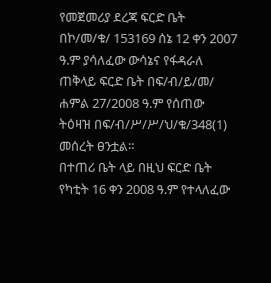የመጀመሪያ ደረጃ ፍርድ ቤት በኮ/መ/ቁ/ 153169 ሰኔ 12 ቀን 2007 ዓ.ም ያሳለፈው ውሳኔና የፋዳራለ ጠቅላይ ፍርድ ቤት በፍ/ብ/ይ/መ/ ሐምል 27/2008 ዓ.ም የሰጠው ትዕዛዝ በፍ/ብ/ሥ/ሥ/ህ/ቁ/348(1) መሰረት ፀንቷል።
በተጠሪ ቤት ላይ በዚህ ፍርድ ቤት የካቲት 16 ቀን 2008 ዓ.ም የተላለፈው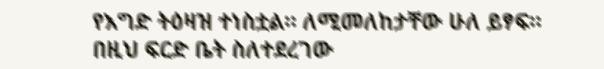የእግድ ትዕዛዝ ተነስቷል። ለሚመለከታቸው ሁለ ይፃፍ።
በዚህ ፍርድ ቤት ስለተደረገው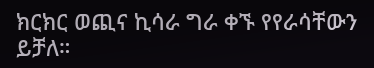ክርክር ወጪና ኪሳራ ግራ ቀኙ የየራሳቸውን ይቻለ።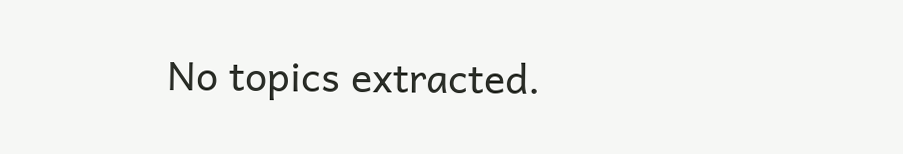No topics extracted.